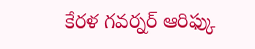కేరళ గవర్నర్ ఆరిఫ్కు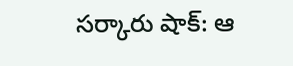సర్కారు షాక్: ఆ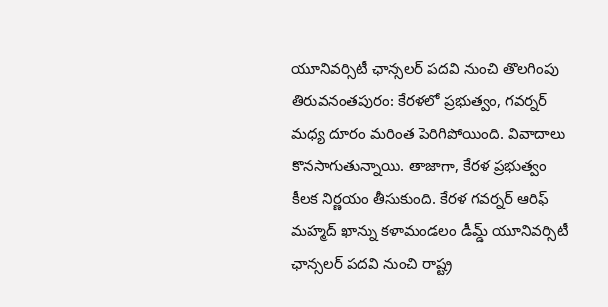యూనివర్సిటీ ఛాన్సలర్ పదవి నుంచి తొలగింపు
తిరువనంతపురం: కేరళలో ప్రభుత్వం, గవర్నర్ మధ్య దూరం మరింత పెరిగిపోయింది. వివాదాలు కొనసాగుతున్నాయి. తాజాగా, కేరళ ప్రభుత్వం కీలక నిర్ణయం తీసుకుంది. కేరళ గవర్నర్ ఆరిఫ్ మహ్మద్ ఖాన్ను కళామండలం డీమ్డ్ యూనివర్సిటీ ఛాన్సలర్ పదవి నుంచి రాష్ట్ర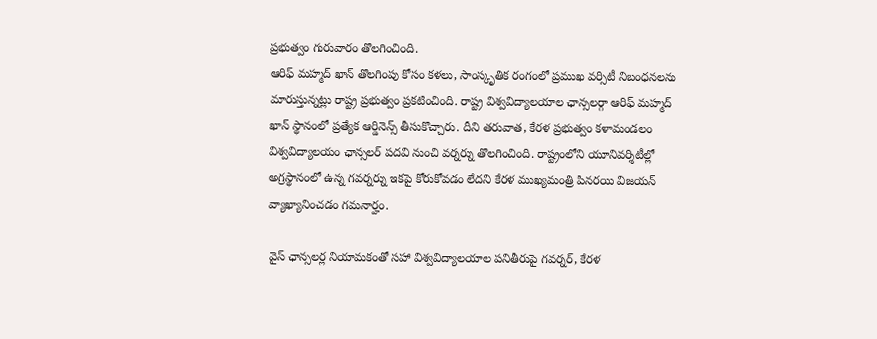ప్రభుత్వం గురువారం తొలగించింది.
ఆరిఫ్ మహ్మద్ ఖాన్ తొలగింపు కోసం కళలు, సాంస్కృతిక రంగంలో ప్రముఖ వర్సిటీ నిబంధనలను మారుస్తున్నట్లు రాష్ట్ర ప్రభుత్వం ప్రకటించింది. రాష్ట్ర విశ్వవిద్యాలయాల ఛాన్సలర్గా ఆరిఫ్ మహ్మద్ ఖాన్ స్థానంలో ప్రత్యేక ఆర్డినెన్స్ తీసుకొచ్చారు. దీని తరువాత, కేరళ ప్రభుత్వం కళామండలం విశ్వవిద్యాలయం ఛాన్సలర్ పదవి నుంచి వర్నర్ను తొలగించింది. రాష్ట్రంలోని యూనివర్శిటీల్లో అగ్రస్థానంలో ఉన్న గవర్నర్ను ఇకపై కోరుకోవడం లేదని కేరళ ముఖ్యమంత్రి పినరయి విజయన్ వ్యాఖ్యానించడం గమనార్హం.

వైస్ ఛాన్సలర్ల నియామకంతో సహా విశ్వవిద్యాలయాల పనితీరుపై గవర్నర్, కేరళ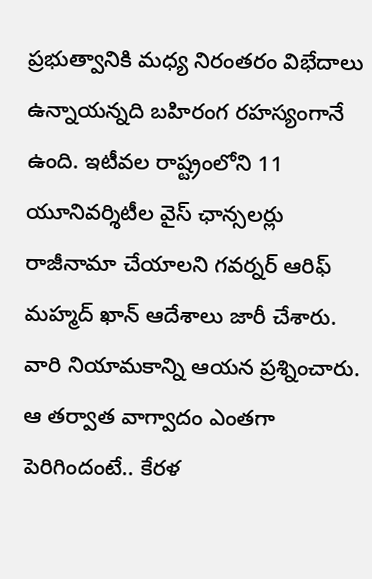ప్రభుత్వానికి మధ్య నిరంతరం విభేదాలు ఉన్నాయన్నది బహిరంగ రహస్యంగానే ఉంది. ఇటీవల రాష్ట్రంలోని 11 యూనివర్శిటీల వైస్ ఛాన్సలర్లు రాజీనామా చేయాలని గవర్నర్ ఆరిఫ్ మహ్మద్ ఖాన్ ఆదేశాలు జారీ చేశారు. వారి నియామకాన్ని ఆయన ప్రశ్నించారు. ఆ తర్వాత వాగ్వాదం ఎంతగా పెరిగిందంటే.. కేరళ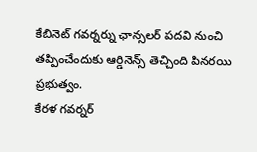కేబినెట్ గవర్నర్ను ఛాన్సలర్ పదవి నుంచి తప్పించేందుకు ఆర్డినెన్స్ తెచ్చింది పినరయి ప్రభుత్వం.
కేరళ గవర్నర్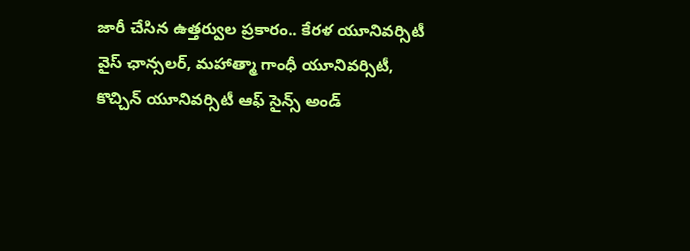జారీ చేసిన ఉత్తర్వుల ప్రకారం.. కేరళ యూనివర్సిటీ వైస్ ఛాన్సలర్, మహాత్మా గాంధీ యూనివర్సిటీ, కొచ్చిన్ యూనివర్సిటీ ఆఫ్ సైన్స్ అండ్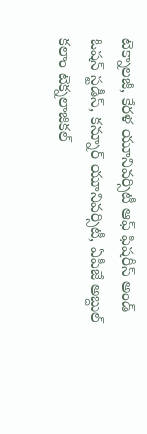టెక్నాలజీ, కేరళ యూనివర్సిటీ ఆఫ్ ఫిషరీస్ అండ్ ఓషన్ స్టడీస్, కన్నూర్ యూనివర్సిటీ, ఏపీజే అబ్దుల్ కలాం టెక్నలాజికల్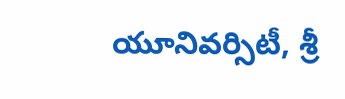యూనివర్సిటీ, శ్రీ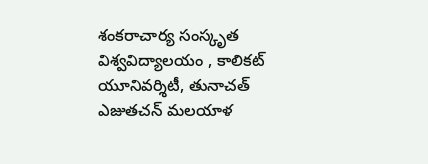శంకరాచార్య సంస్కృత విశ్వవిద్యాలయం , కాలికట్ యూనివర్శిటీ, తునాచత్ ఎజుతచన్ మలయాళ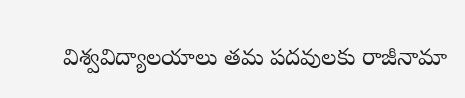విశ్వవిద్యాలయాలు తమ పదవులకు రాజీనామా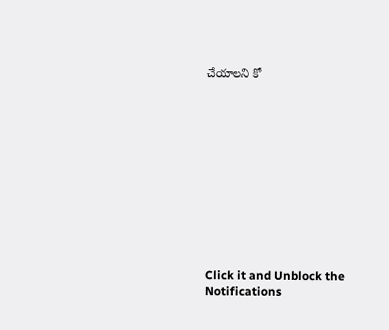చేయాలని కో












Click it and Unblock the Notifications